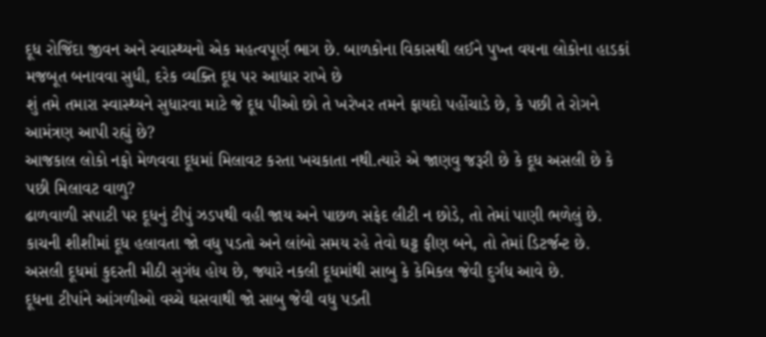દૂધ રોજિંદા જીવન અને સ્વાસ્થ્યનો એક મહત્વપૂર્ણ ભાગ છે. બાળકોના વિકાસથી લઈને પુખ્ત વયના લોકોના હાડકાં મજબૂત બનાવવા સુધી, દરેક વ્યક્તિ દૂધ પર આધાર રાખે છે
શું તમે તમારા સ્વાસ્થ્યને સુધારવા માટે જે દૂધ પીઓ છો તે ખરેખર તમને ફાયદો પહોંચાડે છે, કે પછી તે રોગને આમંત્રણ આપી રહ્યું છે?
આજકાલ લોકો નફો મેળવવા દૂધમાં મિલાવટ કરતા ખચકાતા નથી.ત્યારે એ જાણવુ જરૂરી છે કે દૂધ અસલી છે કે પછી મિલાવટ વાળુ?
ઢાળવાળી સપાટી પર દૂધનું ટીપું ઝડપથી વહી જાય અને પાછળ સફેદ લીટી ન છોડે, તો તેમાં પાણી ભળેલું છે.
કાચની શીશીમાં દૂધ હલાવતા જો વધુ પડતો અને લાંબો સમય રહે તેવો ઘટ્ટ ફીણ બને, તો તેમાં ડિટર્જન્ટ છે.
અસલી દૂધમાં કુદરતી મીઠી સુગંધ હોય છે, જ્યારે નકલી દૂધમાંથી સાબુ કે કેમિકલ જેવી દુર્ગંધ આવે છે.
દૂધના ટીપાંને આંગળીઓ વચ્ચે ઘસવાથી જો સાબુ જેવી વધુ પડતી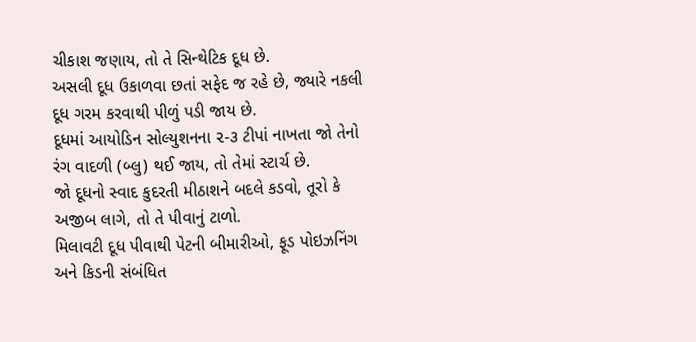ચીકાશ જણાય, તો તે સિન્થેટિક દૂધ છે.
અસલી દૂધ ઉકાળવા છતાં સફેદ જ રહે છે, જ્યારે નકલી દૂધ ગરમ કરવાથી પીળું પડી જાય છે.
દૂધમાં આયોડિન સોલ્યુશનના ૨-૩ ટીપાં નાખતા જો તેનો રંગ વાદળી (બ્લુ) થઈ જાય, તો તેમાં સ્ટાર્ચ છે.
જો દૂધનો સ્વાદ કુદરતી મીઠાશને બદલે કડવો, તૂરો કે અજીબ લાગે, તો તે પીવાનું ટાળો.
મિલાવટી દૂધ પીવાથી પેટની બીમારીઓ, ફૂડ પોઇઝનિંગ અને કિડની સંબંધિત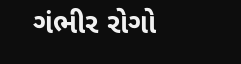ગંભીર રોગો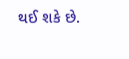થઈ શકે છે.